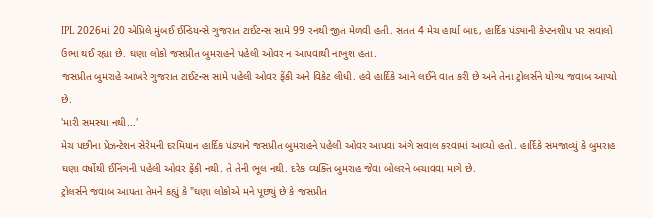IPL 2026માં 20 એપ્રિલે મુંબઈ ઈન્ડિયન્સે ગુજરાત ટાઈટન્સ સામે 99 રનથી જીત મેળવી હતી. સતત 4 મેચ હાર્યા બાદ, હાર્દિક પંડ્યાની કેપ્ટનશીપ પર સવાલો ઉભા થઈ રહ્યા છે. ઘણા લોકો જસપ્રીત બુમરાહને પહેલી ઓવર ન આપવાથી નાખુશ હતા.
જસપ્રીત બુમરાહે આખરે ગુજરાત ટાઈટન્સ સામે પહેલી ઓવર ફેંકી અને વિકેટ લીધી. હવે હાર્દિકે આને લઈને વાત કરી છે અને તેના ટ્રોલર્સને યોગ્ય જવાબ આપ્યો છે.
'મારી સમસ્યા નથી...'
મેચ પછીના પ્રેઝન્ટેશન સેરેમની દરમિયાન હાર્દિક પંડ્યાને જસપ્રીત બુમરાહને પહેલી ઓવર આપવા અંગે સવાલ કરવામાં આવ્યો હતો. હાર્દિકે સમજાવ્યું કે બુમરાહ ઘણા વર્ષોથી ઈનિંગની પહેલી ઓવર ફેંકી નથી. તે તેની ભૂલ નથી. દરેક વ્યક્તિ બુમરાહ જેવા બોલરને બચાવવા માગે છે.
ટ્રોલર્સને જવાબ આપતા તેમને કહ્યું કે "ઘણા લોકોએ મને પૂછ્યું છે કે જસપ્રીત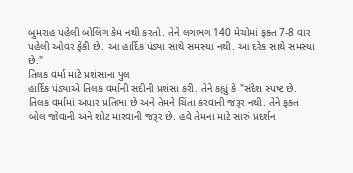બુમરાહ પહેલી બોલિંગ કેમ નથી કરતો. તેને લગભગ 140 મેચોમાં ફક્ત 7-8 વાર પહેલી ઓવર ફેંકી છે. આ હાર્દિક પંડ્યા સાથે સમસ્યા નથી. આ દરેક સાથે સમસ્યા છે."
તિલક વર્મા માટે પ્રશંસાના પુલ
હાર્દિક પંડ્યાએ તિલક વર્માની સદીની પ્રશંસા કરી. તેને કહ્યું કે "સંદેશ સ્પષ્ટ છે. તિલક વર્મામાં અપાર પ્રતિભા છે અને તેમને ચિંતા કરવાની જરૂર નથી. તેને ફક્ત બોલ જોવાની અને શોટ મારવાની જરૂર છે. હવે તેમના માટે સારું પ્રદર્શન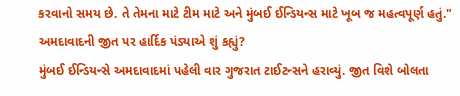કરવાનો સમય છે. તે તેમના માટે ટીમ માટે અને મુંબઈ ઈન્ડિયન્સ માટે ખૂબ જ મહત્વપૂર્ણ હતું."
અમદાવાદની જીત પર હાર્દિક પંડ્યાએ શું કહ્યું?
મુંબઈ ઈન્ડિયન્સે અમદાવાદમાં પહેલી વાર ગુજરાત ટાઈટન્સને હરાવ્યું. જીત વિશે બોલતા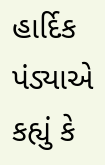હાર્દિક પંડ્યાએ કહ્યું કે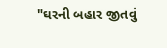"ઘરની બહાર જીતવું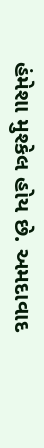હંમેશા મુશ્કેલ હોય છે. અમદાવાદ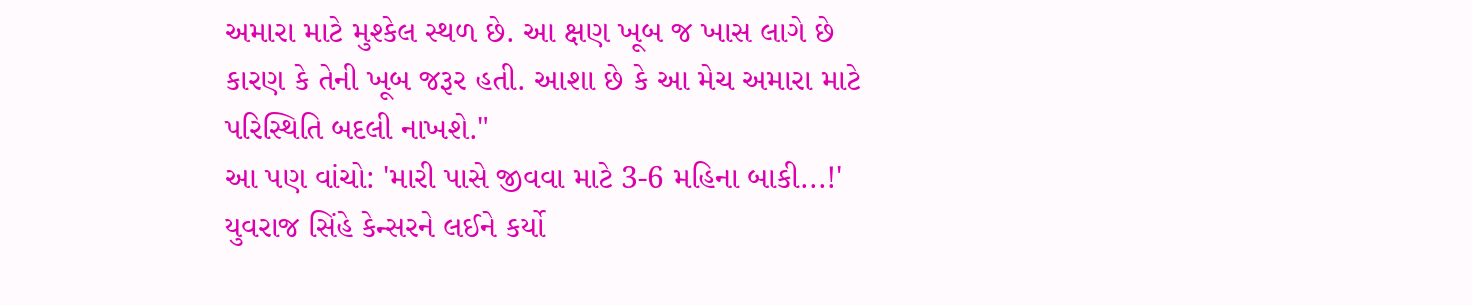અમારા માટે મુશ્કેલ સ્થળ છે. આ ક્ષણ ખૂબ જ ખાસ લાગે છે કારણ કે તેની ખૂબ જરૂર હતી. આશા છે કે આ મેચ અમારા માટે પરિસ્થિતિ બદલી નાખશે."
આ પણ વાંચો: 'મારી પાસે જીવવા માટે 3-6 મહિના બાકી...!' યુવરાજ સિંહે કેન્સરને લઈને કર્યો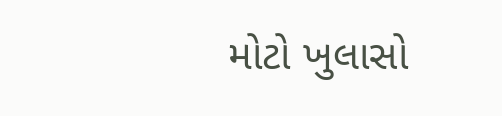મોટો ખુલાસો